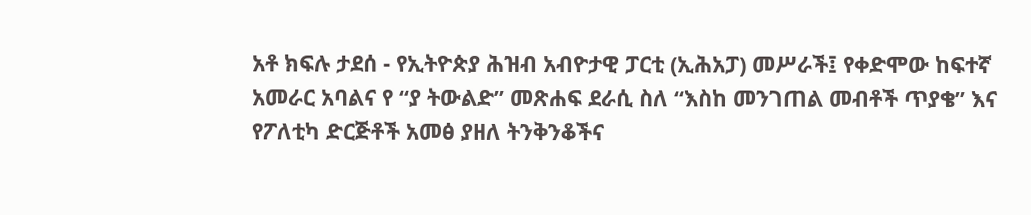አቶ ክፍሉ ታደሰ - የኢትዮጵያ ሕዝብ አብዮታዊ ፓርቲ (ኢሕአፓ) መሥራች፤ የቀድሞው ከፍተኛ አመራር አባልና የ “ያ ትውልድ” መጽሐፍ ደራሲ ስለ “እስከ መንገጠል መብቶች ጥያቄ” እና የፖለቲካ ድርጅቶች አመፅ ያዘለ ትንቅንቆችና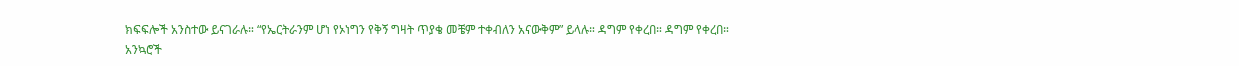ክፍፍሎች አንስተው ይናገራሉ። “የኤርትራንም ሆነ የኦነግን የቅኝ ግዛት ጥያቄ መቼም ተቀብለን አናውቅም” ይላሉ። ዳግም የቀረበ። ዳግም የቀረበ።
አንኳሮች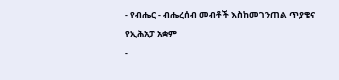- የብሔር - ብሔረሰብ መብቶች እስከመገንጠል ጥያቄና የኢሕአፓ አቋም
-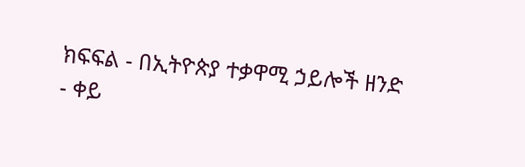ክፍፍል - በኢትዮጵያ ተቃዋሚ ኃይሎች ዘንድ
- ቀይ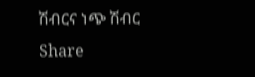ሽብርና ነጭ ሽብር
Share